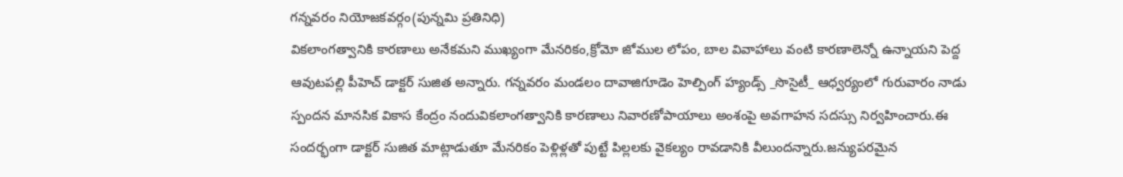గన్నవరం నియోజకవర్గం(పున్నమి ప్రతినిధి)
వికలాంగత్వానికి కారణాలు అనేకమని ముఖ్యంగా మేనరికం,క్రోమో జోముల లోపం, బాల వివాహాలు వంటి కారణాలెన్నో ఉన్నాయని పెద్ద ఆవుటపల్లి పీహెచ్ డాక్టర్ సుజిత అన్నారు. గన్నవరం మండలం దావాజిగూడెం హెల్పింగ్ హ్యండ్స్ _సొసైటీ_ ఆధ్వర్యంలో గురువారం నాడు స్పందన మానసిక వికాస కేంద్రం నందువికలాంగత్వానికి కారణాలు నివారణోపాయాలు అంశంపై అవగాహన సదస్సు నిర్వహించారు.ఈ సందర్భంగా డాక్టర్ సుజిత మాట్లాడుతూ మేనరికం పెళ్లిళ్లతో పుట్టే పిల్లలకు వైకల్యం రావడానికి వీలుందన్నారు.జన్యుపరమైన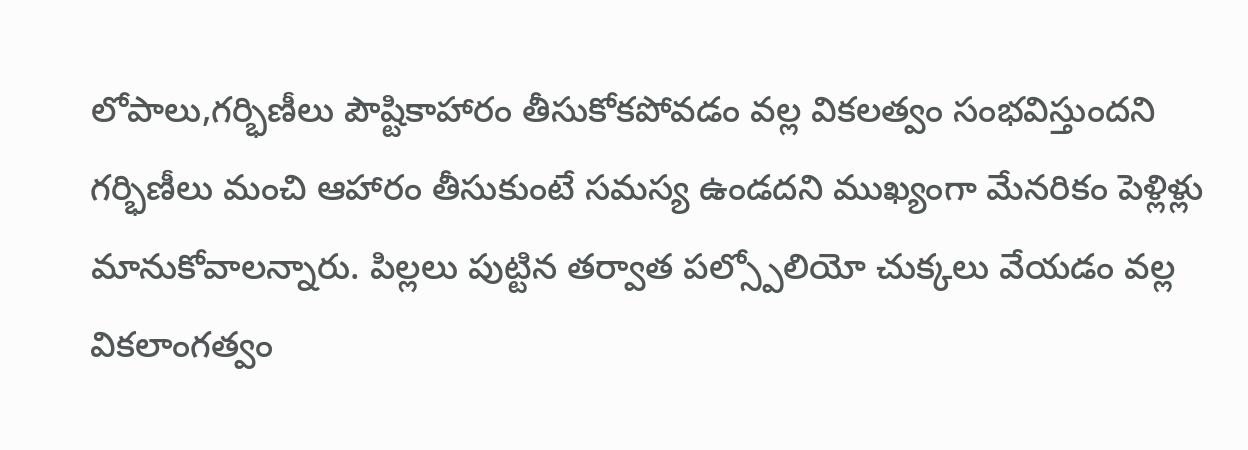లోపాలు,గర్భిణీలు పౌష్టికాహారం తీసుకోకపోవడం వల్ల వికలత్వం సంభవిస్తుందని గర్భిణీలు మంచి ఆహారం తీసుకుంటే సమస్య ఉండదని ముఖ్యంగా మేనరికం పెళ్లిళ్లు మానుకోవాలన్నారు. పిల్లలు పుట్టిన తర్వాత పల్స్పోలియో చుక్కలు వేయడం వల్ల వికలాంగత్వం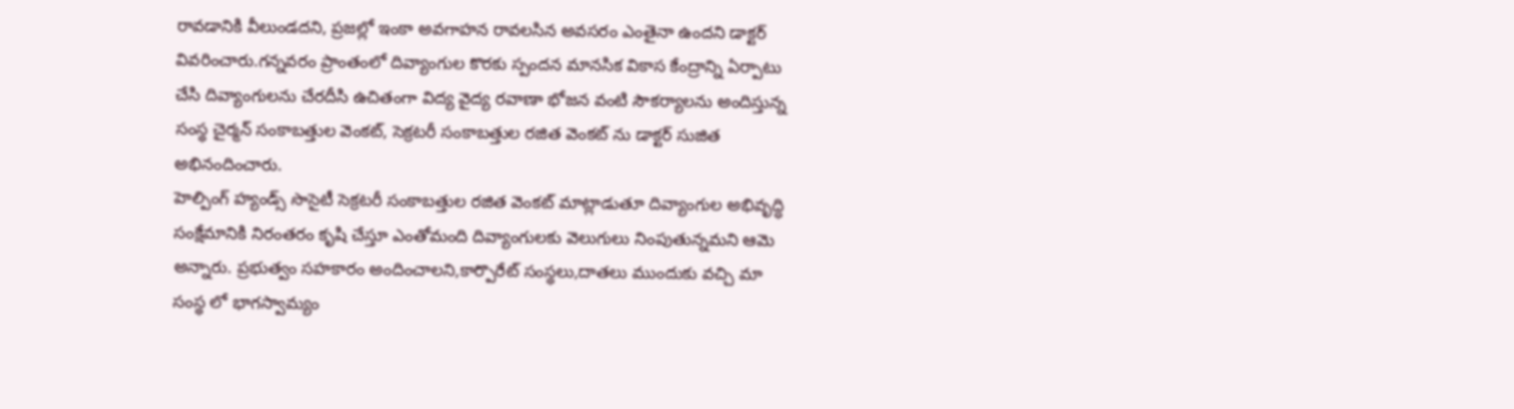రావడానికి వీలుండదని, ప్రజల్లో ఇంకా అవగాహన రావలసిన అవసరం ఎంతైనా ఉందని డాక్టర్ వివరించారు.గన్నవరం ప్రాంతంలో దివ్యాంగుల కొరకు స్పందన మానసిక వికాస కేంద్రాన్ని ఏర్పాటు చేసి దివ్యాంగులను చేరదీసి ఉచితంగా విద్య వైద్య రవాణా భోజన వంటి సౌకర్యాలను అందిస్తున్న సంస్థ చైర్మన్ సంకాబత్తుల వెంకట్, సెక్రటరీ సంకాబత్తుల రజిత వెంకట్ ను డాక్టర్ సుజిత అభినందించారు.
హెల్పింగ్ హ్యండ్స్ సొసైటీ సెక్రటరీ సంకాబత్తుల రజిత వెంకట్ మాట్లాడుతూ దివ్యాంగుల అభివృద్ధి సంక్షేమానికి నిరంతరం కృషి చేస్తూ ఎంతోమంది దివ్యాంగులకు వెలుగులు నింపుతున్నమని ఆమె అన్నారు. ప్రభుత్వం సహకారం అందించాలని,కార్పొరేట్ సంస్థలు,దాతలు ముందుకు వచ్చి మా సంస్థ లో భాగస్వామ్యం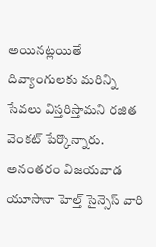అయినట్లయితే దివ్యాంగులకు మరిన్ని సేవలు విస్తరిస్తామని రజిత వెంకట్ పేర్కొన్నారు.
అనంతరం విజయవాడ యూసానా హెల్త్ సైన్సెస్ వారి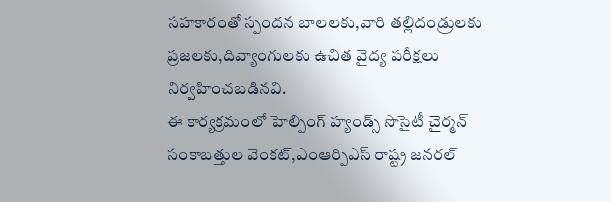సహకారంతో స్పందన బాలలకు,వారి తల్లిదండ్రులకు ప్రజలకు,దివ్యాంగులకు ఉచిత వైద్య పరీక్షలు నిర్వహించబడినవి.
ఈ కార్యక్రమంలో హెల్పింగ్ హ్యండ్స్ సొసైటీ చైర్మన్ సంకాబత్తుల వెంకట్,ఎంఆర్పిఎస్ రాష్ట్ర జనరల్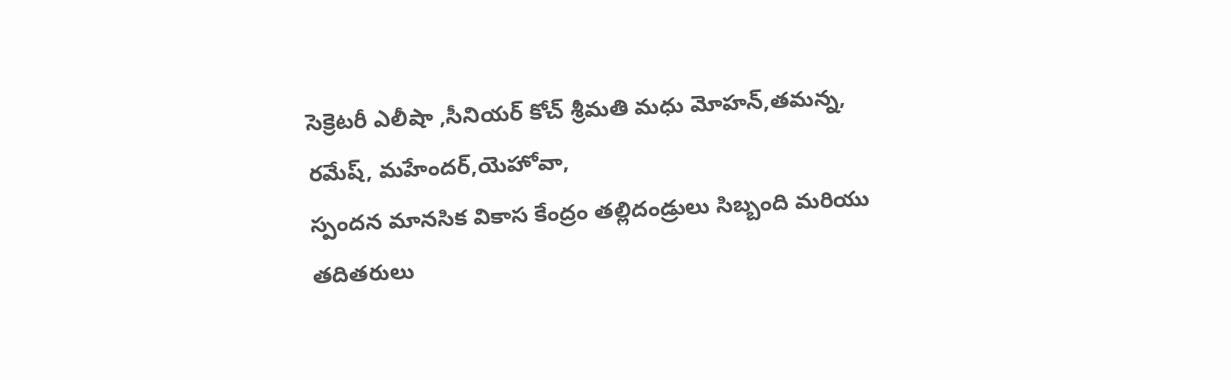సెక్రెటరీ ఎలీషా ,సీనియర్ కోచ్ శ్రీమతి మధు మోహన్,తమన్న, రమేష్, మహేందర్,యెహోవా,
స్పందన మానసిక వికాస కేంద్రం తల్లిదండ్రులు సిబ్బంది మరియు తదితరులు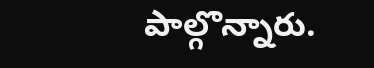పాల్గొన్నారు.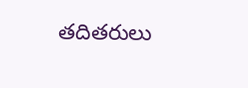తదితరులు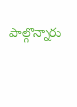పాల్గొన్నారు